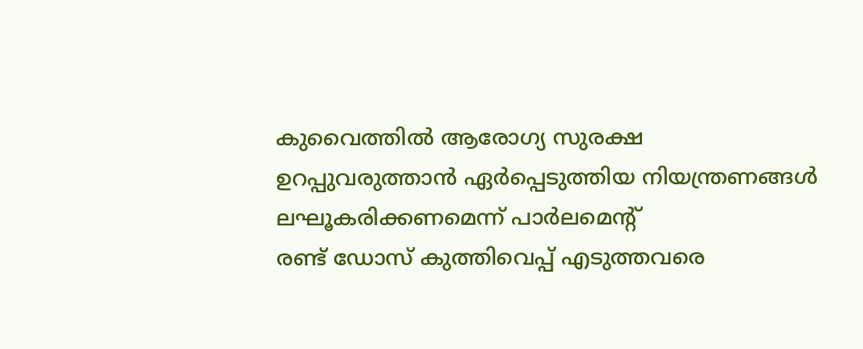കുവൈത്തിൽ ആരോഗ്യ സുരക്ഷ ഉറപ്പുവരുത്താൻ ഏർപ്പെടുത്തിയ നിയന്ത്രണങ്ങൾ ലഘൂകരിക്കണമെന്ന് പാർലമെന്റ്
രണ്ട് ഡോസ് കുത്തിവെപ്പ് എടുത്തവരെ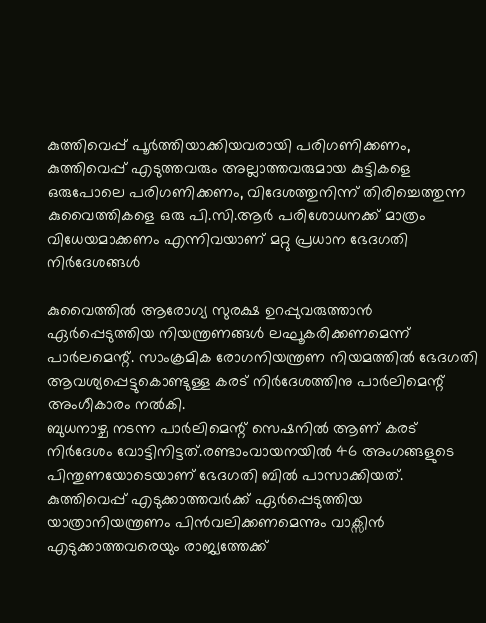കുത്തിവെപ്പ് പൂർത്തിയാക്കിയവരായി പരിഗണിക്കണം, കുത്തിവെപ്പ് എടുത്തവരും അല്ലാത്തവരുമായ കുട്ടികളെ ഒരുപോലെ പരിഗണിക്കണം, വിദേശത്തുനിന്ന് തിരിച്ചെത്തുന്ന കുവൈത്തികളെ ഒരു പി.സി.ആർ പരിശോധനക്ക് മാത്രം വിധേയമാക്കണം എന്നിവയാണ് മറ്റു പ്രധാന ഭേദഗതി നിർദേശങ്ങൾ

കുവൈത്തിൽ ആരോഗ്യ സുരക്ഷ ഉറപ്പുവരുത്താൻ ഏർപ്പെടുത്തിയ നിയന്ത്രണങ്ങൾ ലഘൂകരിക്കണമെന്ന് പാർലമെന്റ്. സാംക്രമിക രോഗനിയന്ത്രണ നിയമത്തിൽ ഭേദഗതി ആവശ്യപ്പെട്ടുകൊണ്ടുള്ള കരട് നിർദേശത്തിനു പാർലിമെന്റ് അംഗീകാരം നൽകി.
ബുധനാഴ്ച നടന്ന പാർലിമെന്റ് സെഷനിൽ ആണ് കരട് നിർദേശം വോട്ടിനിട്ടത്.രണ്ടാംവായനയിൽ 46 അംഗങ്ങളുടെ പിന്തുണയോടെയാണ് ഭേദഗതി ബിൽ പാസാക്കിയത്. കുത്തിവെപ്പ് എടുക്കാത്തവർക്ക് ഏർപ്പെടുത്തിയ യാത്രാനിയന്ത്രണം പിൻവലിക്കണമെന്നും വാക്സിൻ എടുക്കാത്തവരെയും രാജ്യത്തേക്ക്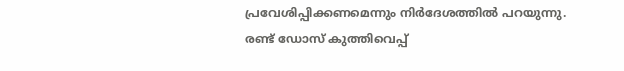പ്രവേശിപ്പിക്കണമെന്നും നിർദേശത്തിൽ പറയുന്നു.
രണ്ട് ഡോസ് കുത്തിവെപ്പ്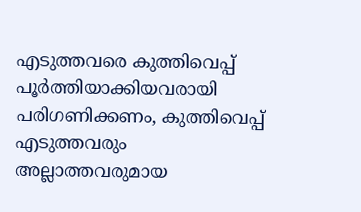എടുത്തവരെ കുത്തിവെപ്പ് പൂർത്തിയാക്കിയവരായി പരിഗണിക്കണം, കുത്തിവെപ്പ് എടുത്തവരും അല്ലാത്തവരുമായ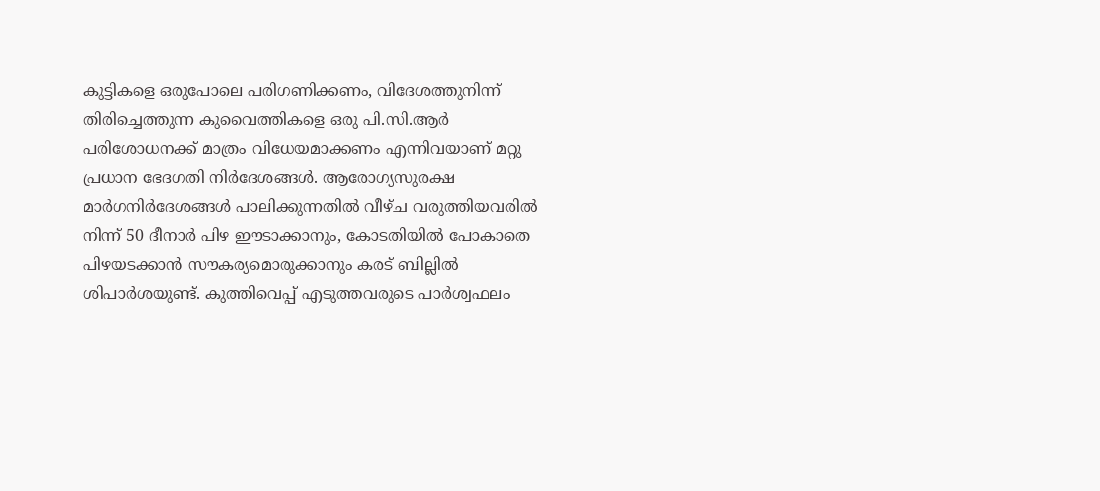കുട്ടികളെ ഒരുപോലെ പരിഗണിക്കണം, വിദേശത്തുനിന്ന് തിരിച്ചെത്തുന്ന കുവൈത്തികളെ ഒരു പി.സി.ആർ പരിശോധനക്ക് മാത്രം വിധേയമാക്കണം എന്നിവയാണ് മറ്റു പ്രധാന ഭേദഗതി നിർദേശങ്ങൾ. ആരോഗ്യസുരക്ഷ മാർഗനിർദേശങ്ങൾ പാലിക്കുന്നതിൽ വീഴ്ച വരുത്തിയവരിൽ നിന്ന് 50 ദീനാർ പിഴ ഈടാക്കാനും, കോടതിയിൽ പോകാതെ പിഴയടക്കാൻ സൗകര്യമൊരുക്കാനും കരട് ബില്ലിൽ ശിപാർശയുണ്ട്. കുത്തിവെപ്പ് എടുത്തവരുടെ പാർശ്വഫലം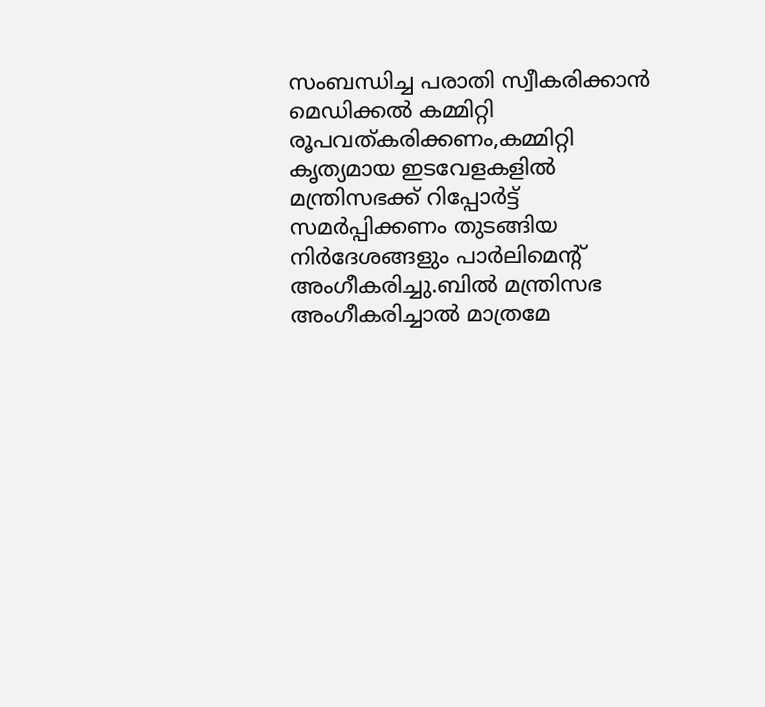സംബന്ധിച്ച പരാതി സ്വീകരിക്കാൻ മെഡിക്കൽ കമ്മിറ്റി രൂപവത്കരിക്കണം,കമ്മിറ്റി കൃത്യമായ ഇടവേളകളിൽ മന്ത്രിസഭക്ക് റിപ്പോർട്ട് സമർപ്പിക്കണം തുടങ്ങിയ നിർദേശങ്ങളും പാർലിമെന്റ് അംഗീകരിച്ചു.ബിൽ മന്ത്രിസഭ അംഗീകരിച്ചാൽ മാത്രമേ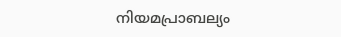നിയമപ്രാബല്യം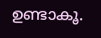ഉണ്ടാകൂ.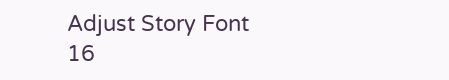Adjust Story Font
16